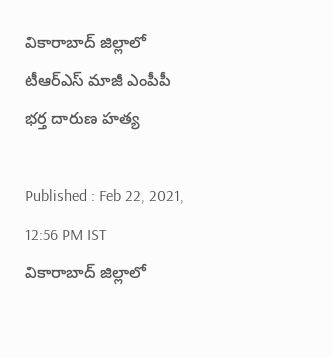వికారాబాద్ జిల్లాలో టీఆర్ఎస్ మాజీ ఎంపీపీ భర్త దారుణ హత్య

Published : Feb 22, 2021, 12:56 PM IST
వికారాబాద్ జిల్లాలో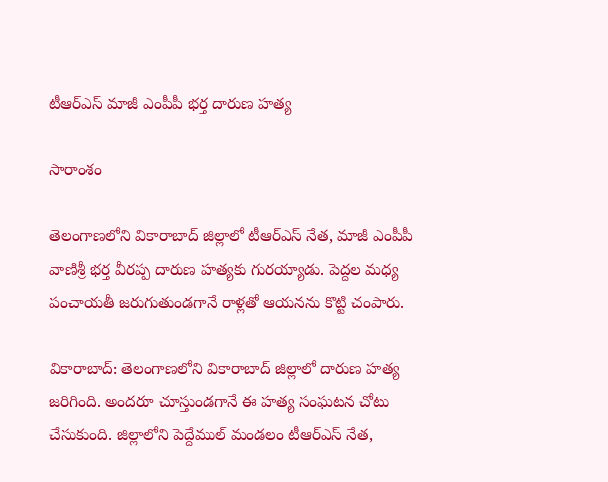టీఆర్ఎస్ మాజీ ఎంపీపీ భర్త దారుణ హత్య

సారాంశం

తెలంగాణలోని వికారాబాద్ జిల్లాలో టీఆర్ఎస్ నేత, మాజీ ఎంపీపీ వాణిశ్రీ భర్త వీరప్ప దారుణ హత్యకు గురయ్యాడు. పెద్దల మధ్య పంచాయతీ జరుగుతుండగానే రాళ్లతో ఆయనను కొట్టి చంపారు.

వికారాబాద్: తెలంగాణలోని వికారాబాద్ జిల్లాలో దారుణ హత్య జరిగింది. అందరూ చూస్తుండగానే ఈ హత్య సంఘటన చోటు చేసుకుంది. జిల్లాలోని పెద్దేముల్ మండలం టీఆర్ఎస్ నేత,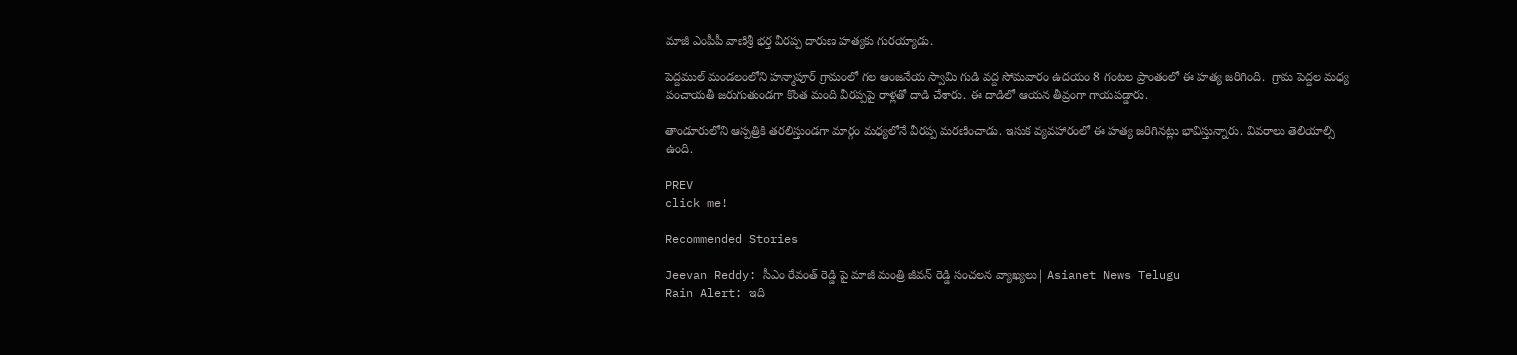మాజీ ఎంపీపీ వాణిశ్రీ భర్త వీరప్ప దారుణ హత్యకు గురయ్యాడు.

పెద్దముల్ మండలంలోని హన్మాపూర్ గ్రామంలో గల ఆంజనేయ స్వామి గుడి వద్ద సోమవారం ఉదయం 8 గంటల ప్రాంతంలో ఈ హత్య జరిగింది.  గ్రామ పెద్దల మధ్య పంచాయతీ జరుగుతుండగా కొంత మంది వీరప్పపై రాళ్లతో దాడి చేశారు. ఈ దాడిలో ఆయన తీవ్రంగా గాయపడ్డారు.

తాండూరులోని ఆస్పత్రికి తరలిస్తుండగా మార్గం మధ్యలోనే వీరప్ప మరణించాడు. ఇసుక వ్యవహారంలో ఈ హత్య జరిగినట్లు భావిస్తున్నారు. వివరాలు తెలియాల్సి ఉంది.

PREV
click me!

Recommended Stories

Jeevan Reddy: సీఎం రేవంత్ రెడ్డి పై మాజీ మంత్రి జీవన్ రెడ్డి సంచలన వ్యాఖ్యలు| Asianet News Telugu
Rain Alert: ఇది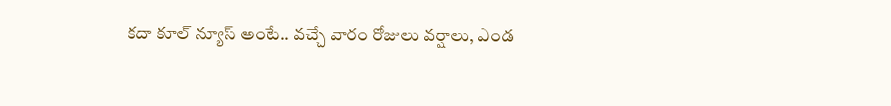క‌దా కూల్ న్యూస్ అంటే.. వ‌చ్చే వారం రోజులు వ‌ర్షాలు, ఎండ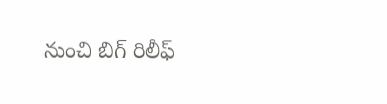నుంచి బిగ్ రిలీఫ్